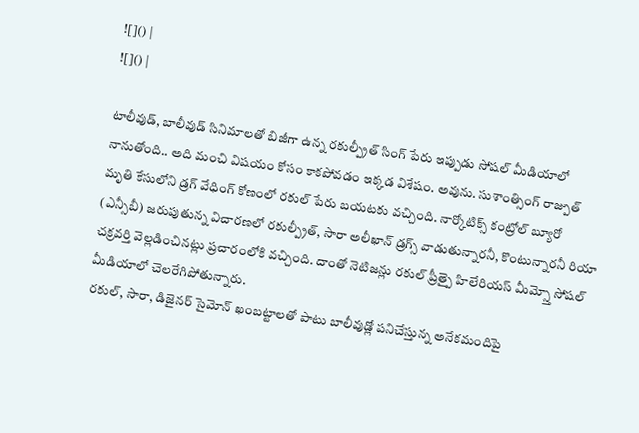![]() |
![]() |

టాలీవుడ్, బాలీవుడ్ సినిమాలతో బిజీగా ఉన్న రకుల్ప్రీత్ సింగ్ పేరు ఇప్పుడు సోషల్ మీడియాలో నానుతోంది.. అది మంచి విషయం కోసం కాకపోవడం ఇక్కడ విశేషం. అవును. సుశాంత్సింగ్ రాజ్పుత్ మృతి కేసులోని డ్రగ్ వేధింగ్ కోణంలో రకుల్ పేరు బయటకు వచ్చింది. నార్కోటిక్స్ కంట్రోల్ బ్యూరో (ఎన్సీబీ) జరుపుతున్న విచారణలో రకుల్ప్రీత్, సారా అలీఖాన్ డ్రగ్స్ వాడుతున్నారనీ, కొంటున్నారనీ రియా చక్రవర్తి వెల్లడించినట్లు ప్రచారంలోకి వచ్చింది. దాంతో నెటిజన్లు రకుల్ ప్రీత్పై హిలేరియస్ మీమ్స్తో సోషల్ మీడియాలో చెలరేగిపోతున్నారు.
రకుల్, సారా, డిజైనర్ సైమోన్ ఖంబట్టాలతో పాటు బాలీవుడ్లో పనిచేస్తున్న అనేకమందిపై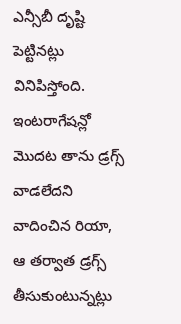ఎన్సీబీ దృష్టి పెట్టినట్లు వినిపిస్తోంది. ఇంటరాగేషన్లో మొదట తాను డ్రగ్స్ వాడలేదని వాదించిన రియా, ఆ తర్వాత డ్రగ్స్ తీసుకుంటున్నట్లు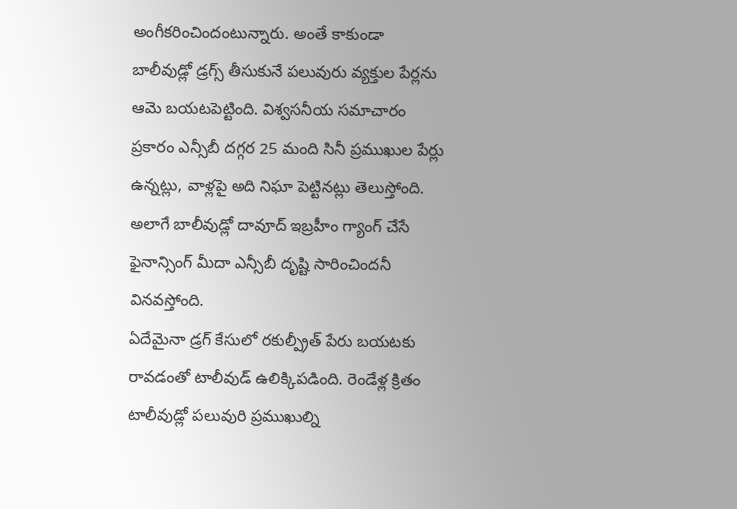అంగీకరించిందంటున్నారు. అంతే కాకుండా బాలీవుడ్లో డ్రగ్స్ తీసుకునే పలువురు వ్యక్తుల పేర్లను ఆమె బయటపెట్టింది. విశ్వసనీయ సమాచారం ప్రకారం ఎన్సీబీ దగ్గర 25 మంది సినీ ప్రముఖుల పేర్లు ఉన్నట్లు, వాళ్లపై అది నిఘా పెట్టినట్లు తెలుస్తోంది. అలాగే బాలీవుడ్లో దావూద్ ఇబ్రహీం గ్యాంగ్ చేసే ఫైనాన్సింగ్ మీదా ఎన్సీబీ దృష్టి సారించిందనీ వినవస్తోంది.
ఏదేమైనా డ్రగ్ కేసులో రకుల్ప్రీత్ పేరు బయటకు రావడంతో టాలీవుడ్ ఉలిక్కిపడింది. రెండేళ్ల క్రితం టాలీవుడ్లో పలువురి ప్రముఖుల్ని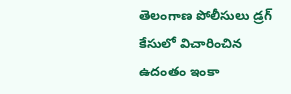తెలంగాణ పోలీసులు డ్రగ్ కేసులో విచారించిన ఉదంతం ఇంకా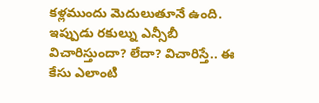కళ్లముందు మెదులుతూనే ఉంది. ఇప్పుడు రకుల్ను ఎన్సీబీ విచారిస్తుందా? లేదా? విచారిస్తే.. ఈ కేసు ఎలాంటి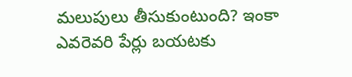మలుపులు తీసుకుంటుంది? ఇంకా ఎవరెవరి పేర్లు బయటకు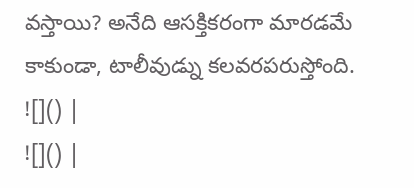వస్తాయి? అనేది ఆసక్తికరంగా మారడమే కాకుండా, టాలీవుడ్ను కలవరపరుస్తోంది.
![]() |
![]() |